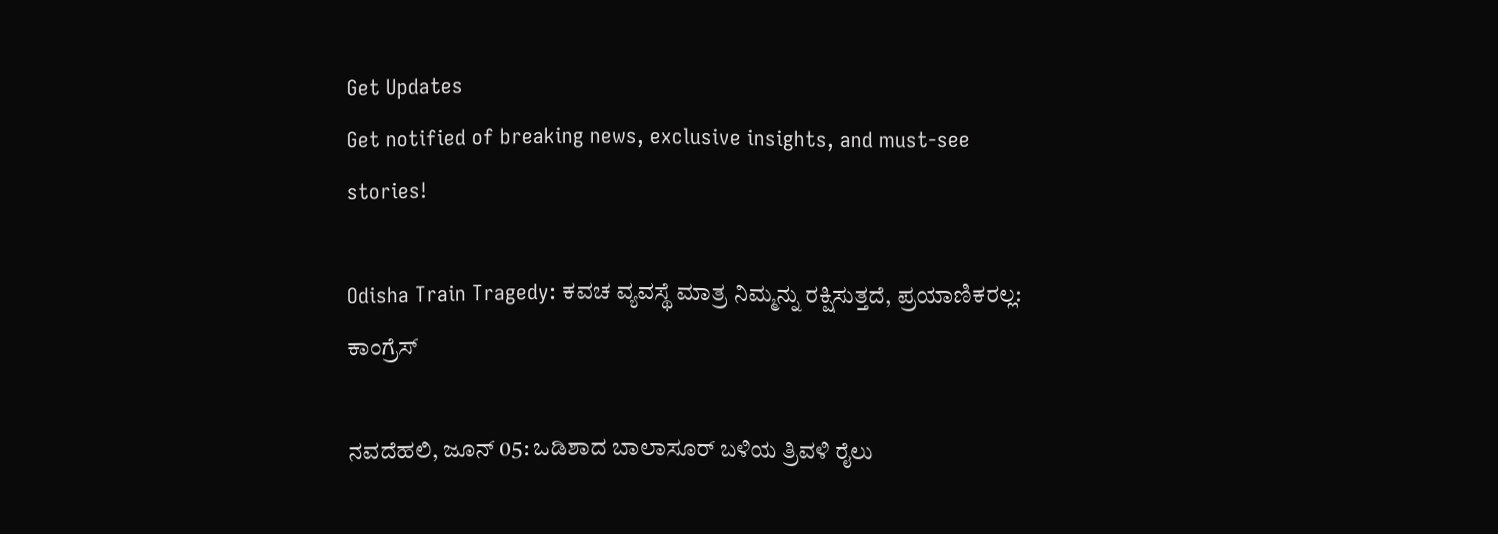Get Updates
Get notified of breaking news, exclusive insights, and must-see stories!

Odisha Train Tragedy: ಕವಚ ವ್ಯವಸ್ಥೆ ಮಾತ್ರ ನಿಮ್ಮನ್ನು ರಕ್ಷಿಸುತ್ತದೆ, ಪ್ರಯಾಣಿಕರಲ್ಲ: ಕಾಂಗ್ರೆಸ್

ನವದೆಹಲಿ, ಜೂನ್ 05: ಒಡಿಶಾದ ಬಾಲಾಸೂರ್ ಬಳಿಯ ತ್ರಿವಳಿ ರೈಲು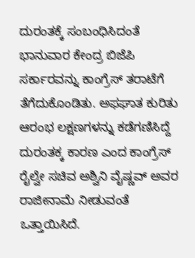ದುರಂತಕ್ಕೆ ಸಂಬಂಧಿಸಿದಂತೆ ಭಾನುವಾರ ಕೇಂದ್ರ ಬಿಜೆಪಿ ಸರ್ಕಾರವನ್ನು ಕಾಂಗ್ರೆಸ್ ತರಾಟೆಗೆ ತೆಗೆದುಕೊಂಡಿತು. ಅಫಘಾತ ಕುರಿತು ಆರಂಭ ಲಕ್ಷಣಗಳನ್ನು ಕಡೆಗಣಿಸಿದ್ದೆ ದುರಂತಕ್ಕ ಕಾರಣ ಎಂದ ಕಾಂಗ್ರೆಸ್ ರೈಲ್ವೇ ಸಚಿವ ಅಶ್ವಿನಿ ವೈಷ್ಣವ್ ಅವರ ರಾಜೀನಾಮೆ ನೀಡುವಂತೆ ಒತ್ತಾಯಿಸಿದೆ.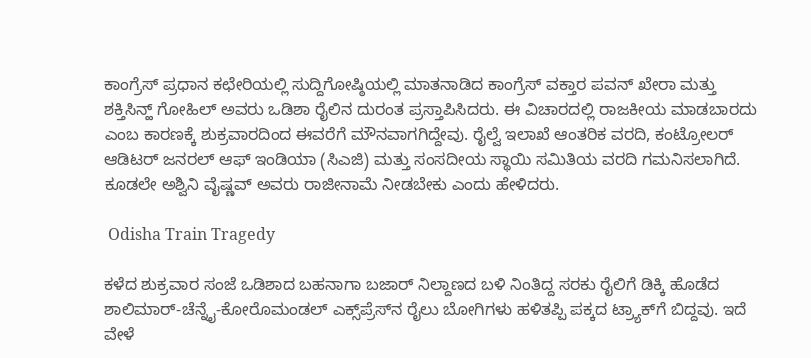ಕಾಂಗ್ರೆಸ್ ಪ್ರಧಾನ ಕಛೇರಿಯಲ್ಲಿ ಸುದ್ದಿಗೋಷ್ಠಿಯಲ್ಲಿ ಮಾತನಾಡಿದ ಕಾಂಗ್ರೆಸ್ ವಕ್ತಾರ ಪವನ್ ಖೇರಾ ಮತ್ತು ಶಕ್ತಿಸಿನ್ಹ್ ಗೋಹಿಲ್ ಅವರು ಒಡಿಶಾ ರೈಲಿನ ದುರಂತ ಪ್ರಸ್ತಾಪಿಸಿದರು. ಈ ವಿಚಾರದಲ್ಲಿ ರಾಜಕೀಯ ಮಾಡಬಾರದು ಎಂಬ ಕಾರಣಕ್ಕೆ ಶುಕ್ರವಾರದಿಂದ ಈವರೆಗೆ ಮೌನವಾಗಗಿದ್ದೇವು. ರೈಲ್ವೆ ಇಲಾಖೆ ಆಂತರಿಕ ವರದಿ, ಕಂಟ್ರೋಲರ್ ಆಡಿಟರ್ ಜನರಲ್ ಆಫ್ ಇಂಡಿಯಾ (ಸಿಎಜಿ) ಮತ್ತು ಸಂಸದೀಯ ಸ್ಥಾಯಿ ಸಮಿತಿಯ ವರದಿ ಗಮನಿಸಲಾಗಿದೆ. ಕೂಡಲೇ ಅಶ್ವಿನಿ ವೈಷ್ಣವ್ ಅವರು ರಾಜೀನಾಮೆ ನೀಡಬೇಕು ಎಂದು ಹೇಳಿದರು.

 Odisha Train Tragedy

ಕಳೆದ ಶುಕ್ರವಾರ ಸಂಜೆ ಒಡಿಶಾದ ಬಹನಾಗಾ ಬಜಾರ್ ನಿಲ್ದಾಣದ ಬಳಿ ನಿಂತಿದ್ದ ಸರಕು ರೈಲಿಗೆ ಡಿಕ್ಕಿ ಹೊಡೆದ ಶಾಲಿಮಾರ್-ಚೆನ್ನೈ-ಕೋರೊಮಂಡಲ್ ಎಕ್ಸ್‌ಪ್ರೆಸ್‌ನ ರೈಲು ಬೋಗಿಗಳು ಹಳಿತಪ್ಪಿ ಪಕ್ಕದ ಟ್ರ್ಯಾಕ್‌ಗೆ ಬಿದ್ದವು. ಇದೆ ವೇಳೆ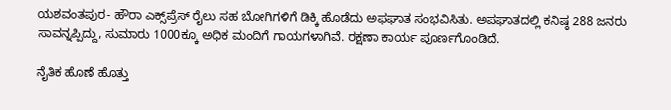ಯಶವಂತಪುರ- ಹೌರಾ ಎಕ್ಸ್‌ಪ್ರೆಸ್ ರೈಲು ಸಹ ಬೋಗಿಗಳಿಗೆ ಡಿಕ್ಕಿ ಹೊಡೆದು ಅಫಘಾತ ಸಂಭವಿಸಿತು. ಅಪಘಾತದಲ್ಲಿ ಕನಿಷ್ಠ 288 ಜನರು ಸಾವನ್ನಪ್ಪಿದ್ದು, ಸುಮಾರು 1000ಕ್ಕೂ ಅಧಿಕ ಮಂದಿಗೆ ಗಾಯಗಳಾಗಿವೆ. ರಕ್ಷಣಾ ಕಾರ್ಯ ಪೂರ್ಣಗೊಂಡಿದೆ.

ನೈತಿಕ ಹೊಣೆ ಹೊತ್ತು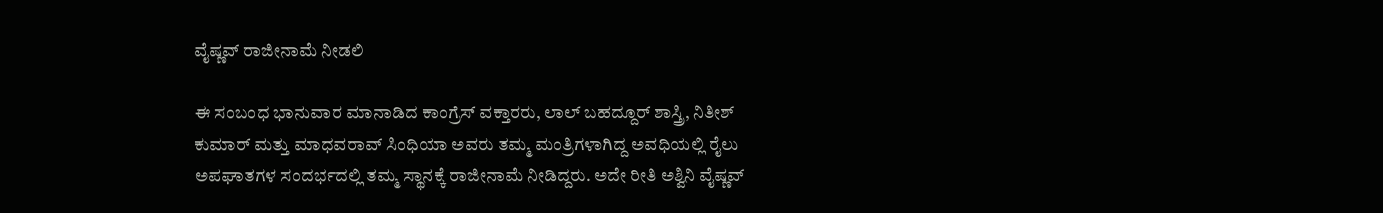ವೈಷ್ಣವ್ ರಾಜೀನಾಮೆ ನೀಡಲಿ

ಈ ಸಂಬಂಧ ಭಾನುವಾರ ಮಾನಾಡಿದ ಕಾಂಗ್ರೆಸ್ ವಕ್ತಾರರು, ಲಾಲ್ ಬಹದ್ದೂರ್ ಶಾಸ್ತ್ರಿ, ನಿತೀಶ್ ಕುಮಾರ್ ಮತ್ತು ಮಾಧವರಾವ್ ಸಿಂಧಿಯಾ ಅವರು ತಮ್ಮ ಮಂತ್ರಿಗಳಾಗಿದ್ದ ಅವಧಿಯಲ್ಲಿ ರೈಲು ಅಪಘಾತಗಳ ಸಂದರ್ಭದಲ್ಲಿ ತಮ್ಮ ಸ್ಥಾನಕ್ಕೆ ರಾಜೀನಾಮೆ ನೀಡಿದ್ದರು. ಅದೇ ರೀತಿ ಅಶ್ವಿನಿ ವೈಷ್ಣವ್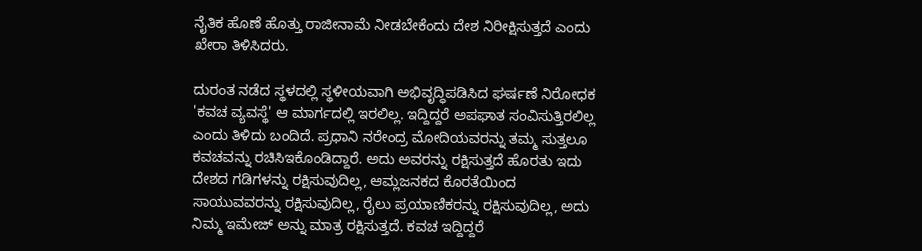ನೈತಿಕ ಹೊಣೆ ಹೊತ್ತು ರಾಜೀನಾಮೆ ನೀಡಬೇಕೆಂದು ದೇಶ ನಿರೀಕ್ಷಿಸುತ್ತದೆ ಎಂದು ಖೇರಾ ತಿಳಿಸಿದರು.

ದುರಂತ ನಡೆದ ಸ್ಥಳದಲ್ಲಿ ಸ್ಥಳೀಯವಾಗಿ ಅಭಿವೃದ್ಧಿಪಡಿಸಿದ ಘರ್ಷಣೆ ನಿರೋಧಕ 'ಕವಚ ವ್ಯವಸ್ಥೆ' ಆ ಮಾರ್ಗದಲ್ಲಿ ಇರಲಿಲ್ಲ. ಇದ್ದಿದ್ದರೆ ಅಪಘಾತ ಸಂವಿಸುತ್ತಿರಲಿಲ್ಲ ಎಂದು ತಿಳಿದು ಬಂದಿದೆ. ಪ್ರಧಾನಿ ನರೇಂದ್ರ ಮೋದಿಯವರನ್ನು ತಮ್ಮ ಸುತ್ತಲೂ ಕವಚವನ್ನು ರಚಿಸಿಇಕೊಂಡಿದ್ದಾರೆ. ಅದು ಅವರನ್ನು ರಕ್ಷಿಸುತ್ತದೆ ಹೊರತು ಇದು ದೇಶದ ಗಡಿಗಳನ್ನು ರಕ್ಷಿಸುವುದಿಲ್ಲ, ಆಮ್ಲಜನಕದ ಕೊರತೆಯಿಂದ ಸಾಯುವವರನ್ನು ರಕ್ಷಿಸುವುದಿಲ್ಲ, ರೈಲು ಪ್ರಯಾಣಿಕರನ್ನು ರಕ್ಷಿಸುವುದಿಲ್ಲ, ಅದು ನಿಮ್ಮ ಇಮೇಜ್ ಅನ್ನು ಮಾತ್ರ ರಕ್ಷಿಸುತ್ತದೆ. ಕವಚ ಇದ್ದಿದ್ದರೆ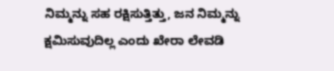ನಿಮ್ಮನ್ನು ಸಹ ರಕ್ಷಿಸುತ್ತಿತ್ತು, ಜನ ನಿಮ್ಮನ್ನು ಕ್ಷಮಿಸುವುದಿಲ್ಲ ಎಂದು ಖೇರಾ ಲೇವಡಿ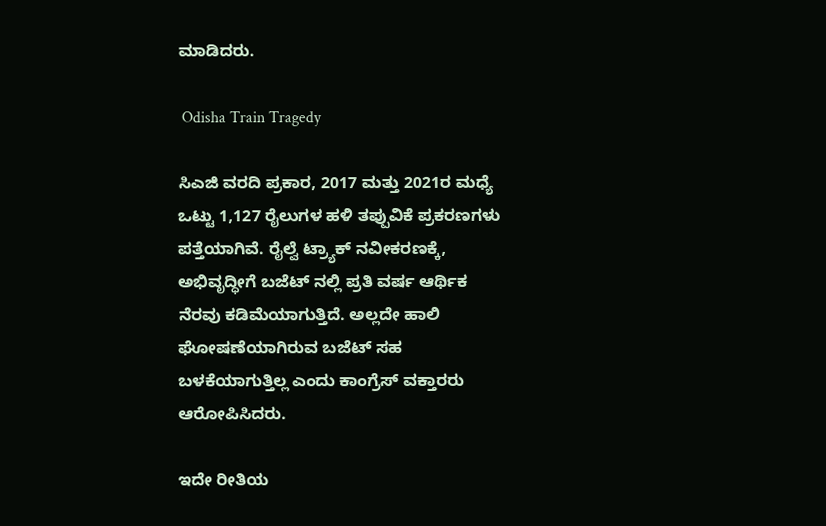ಮಾಡಿದರು.

 Odisha Train Tragedy

ಸಿಎಜಿ ವರದಿ ಪ್ರಕಾರ, 2017 ಮತ್ತು 2021ರ ಮಧ್ಯೆ ಒಟ್ಟು 1,127 ರೈಲುಗಳ ಹಳಿ ತಪ್ಪುವಿಕೆ ಪ್ರಕರಣಗಳು ಪತ್ತೆಯಾಗಿವೆ. ರೈಲ್ವೆ ಟ್ರ್ಯಾಕ್ ನವೀಕರಣಕ್ಕೆ, ಅಭಿವೃದ್ಧೀಗೆ ಬಜೆಟ್ ನಲ್ಲಿ ಪ್ರತಿ ವರ್ಷ ಆರ್ಥಿಕ ನೆರವು ಕಡಿಮೆಯಾಗುತ್ತಿದೆ. ಅಲ್ಲದೇ ಹಾಲಿ ಘೋಷಣೆಯಾಗಿರುವ ಬಜೆಟ್ ಸಹ ಬಳಕೆಯಾಗುತ್ತಿಲ್ಲ ಎಂದು ಕಾಂಗ್ರೆಸ್ ವಕ್ತಾರರು ಆರೋಪಿಸಿದರು.

ಇದೇ ರೀತಿಯ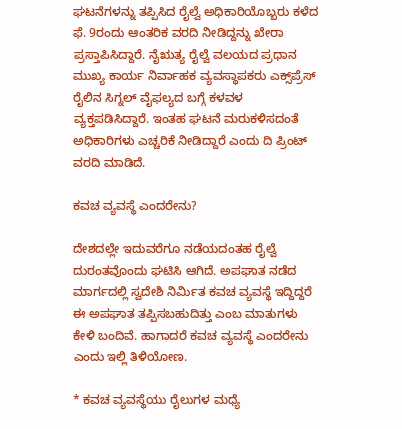ಘಟನೆಗಳನ್ನು ತಪ್ಪಿಸಿದ ರೈಲ್ವೆ ಅಧಿಕಾರಿಯೊಬ್ಬರು ಕಳೆದ ಫೆ. 9ರಂದು ಆಂತರಿಕ ವರದಿ ನೀಡಿದ್ದನ್ನು ಖೇರಾ ಪ್ರಸ್ತಾಪಿಸಿದ್ದಾರೆ. ನೈಋತ್ಯ ರೈಲ್ವೆ ವಲಯದ ಪ್ರಧಾನ ಮುಖ್ಯ ಕಾರ್ಯ ನಿರ್ವಾಹಕ ವ್ಯವಸ್ಥಾಪಕರು ಎಕ್ಸ್‌ಪ್ರೆಸ್ ರೈಲಿನ ಸಿಗ್ನಲ್ ವೈಫಲ್ಯದ ಬಗ್ಗೆ ಕಳವಳ ವ್ಯಕ್ತಪಡಿಸಿದ್ದಾರೆ. ಇಂತಹ ಘಟನೆ ಮರುಕಳಿಸದಂತೆ ಅಧಿಕಾರಿಗಳು ಎಚ್ಚರಿಕೆ ನೀಡಿದ್ದಾರೆ ಎಂದು ದಿ ಪ್ರಿಂಟ್ ವರದಿ ಮಾಡಿದೆ.

ಕವಚ ವ್ಯವಸ್ಥೆ ಎಂದರೇನು?

ದೇಶದಲ್ಲೇ ಇದುವರೆಗೂ ನಡೆಯದಂತಹ ರೈಲ್ವೆ ದುರಂತವೊಂದು ಘಟಿಸಿ ಆಗಿದೆ. ಅಪಘಾತ ನಡೆದ ಮಾರ್ಗದಲ್ಲಿ ಸ್ವದೇಶಿ ನಿರ್ಮಿತ ಕವಚ ವ್ಯವಸ್ಥೆ ಇದ್ದಿದ್ದರೆ ಈ ಅಪಘಾತ ತಪ್ಪಿಸಬಹುದಿತ್ತು ಎಂಬ ಮಾತುಗಳು ಕೇಳಿ ಬಂದಿವೆ. ಹಾಗಾದರೆ ಕವಚ ವ್ಯವಸ್ಥೆ ಎಂದರೇನು ಎಂದು ಇಲ್ಲಿ ತಿಳಿಯೋಣ.

* ಕವಚ ವ್ಯವಸ್ಥೆಯು ರೈಲುಗಳ ಮಧ್ಯೆ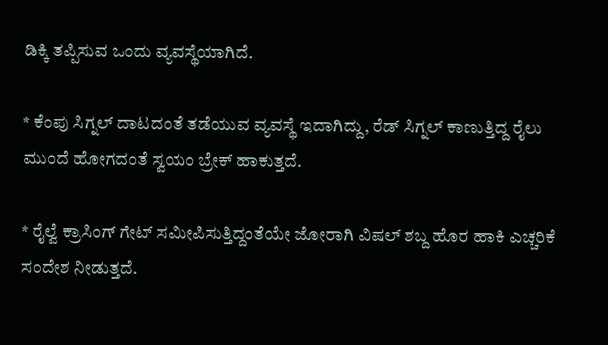ಡಿಕ್ಕಿ ತಪ್ಪಿಸುವ ಒಂದು ವ್ಯವಸ್ಥೆಯಾಗಿದೆ.

* ಕೆಂಪು ಸಿಗ್ನಲ್ ದಾಟದಂತೆ ತಡೆಯುವ ವ್ಯವಸ್ಥೆ ಇದಾಗಿದ್ದು, ರೆಡ್ ಸಿಗ್ನಲ್ ಕಾಣುತ್ತಿದ್ದ ರೈಲು ಮುಂದೆ ಹೋಗದಂತೆ ಸ್ವಯಂ ಬ್ರೇಕ್ ಹಾಕುತ್ತದೆ.

* ರೈಲ್ವೆ ಕ್ರಾಸಿಂಗ್ ಗೇಟ್ ಸಮೀಪಿಸುತ್ತಿದ್ದಂತೆಯೇ ಜೋರಾಗಿ ವಿಷಲ್ ಶಬ್ದ ಹೊರ ಹಾಕಿ ಎಚ್ಚರಿಕೆ ಸಂದೇಶ ನೀಡುತ್ತದೆ.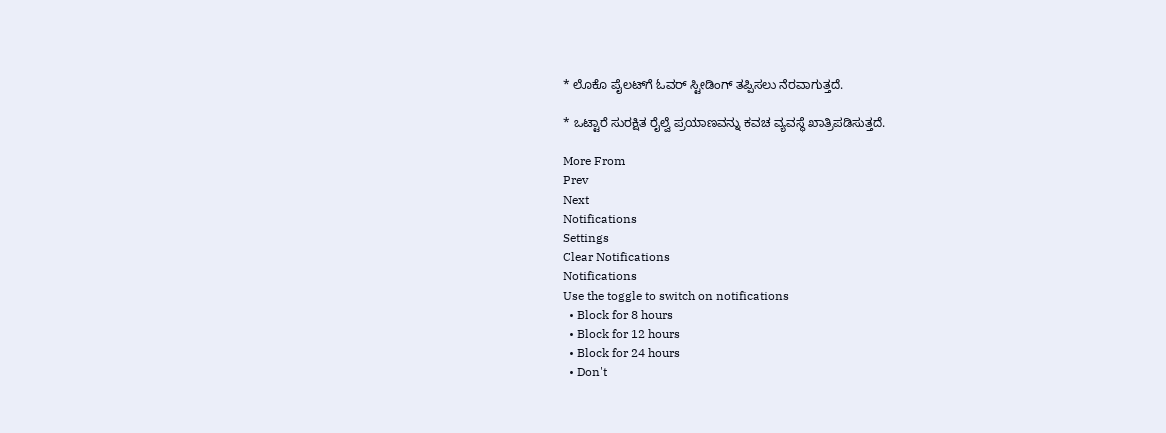* ಲೊಕೊ ಪೈಲಟ್‌ಗೆ ಓವರ್ ಸ್ಟೀಡಿಂಗ್ ತಪ್ಪಿಸಲು ನೆರವಾಗುತ್ತದೆ.

* ಒಟ್ಟಾರೆ ಸುರಕ್ಷಿತ ರೈಲ್ವೆ ಪ್ರಯಾಣವನ್ನು ಕವಚ ವ್ಯವಸ್ಥೆ ಖಾತ್ರಿಪಡಿಸುತ್ತದೆ.

More From
Prev
Next
Notifications
Settings
Clear Notifications
Notifications
Use the toggle to switch on notifications
  • Block for 8 hours
  • Block for 12 hours
  • Block for 24 hours
  • Don't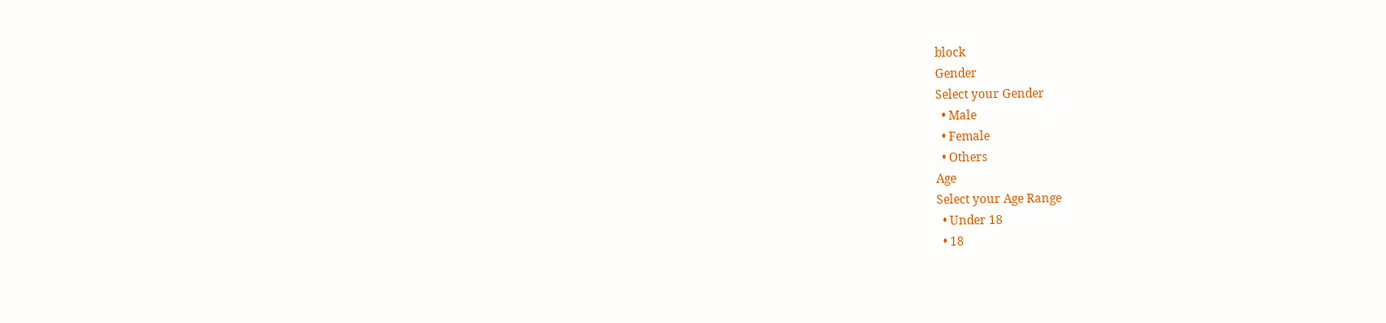block
Gender
Select your Gender
  • Male
  • Female
  • Others
Age
Select your Age Range
  • Under 18
  • 18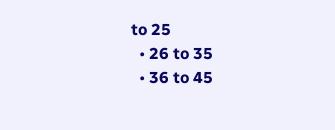to 25
  • 26 to 35
  • 36 to 45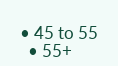• 45 to 55
  • 55+